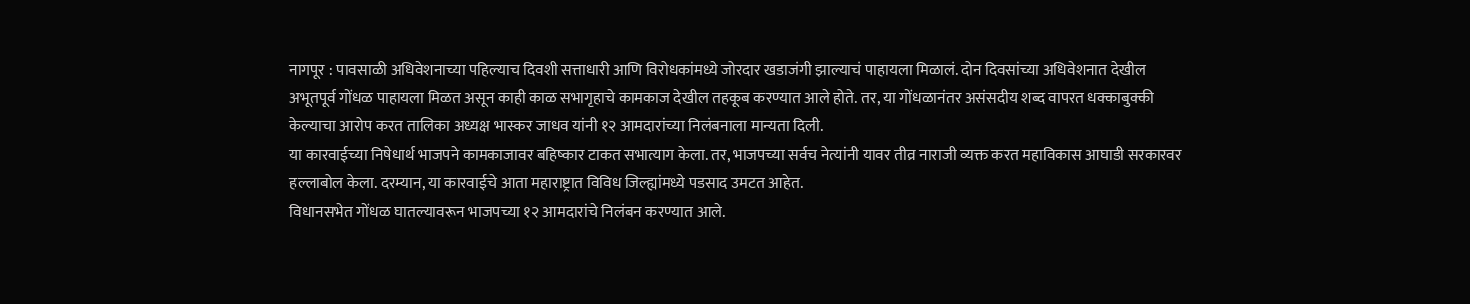नागपूर : पावसाळी अधिवेशनाच्या पहिल्याच दिवशी सत्ताधारी आणि विरोधकांमध्ये जोरदार खडाजंगी झाल्याचं पाहायला मिळालं. दोन दिवसांच्या अधिवेशनात देखील अभूतपूर्व गोंधळ पाहायला मिळत असून काही काळ सभागृहाचे कामकाज देखील तहकूब करण्यात आले होते. तर, या गोंधळानंतर असंसदीय शब्द वापरत धक्काबुक्की केल्याचा आरोप करत तालिका अध्यक्ष भास्कर जाधव यांनी १२ आमदारांच्या निलंबनाला मान्यता दिली.
या कारवाईच्या निषेधार्थ भाजपने कामकाजावर बहिष्कार टाकत सभात्याग केला. तर, भाजपच्या सर्वच नेत्यांनी यावर तीव्र नाराजी व्यक्त करत महाविकास आघाडी सरकारवर हल्लाबोल केला. दरम्यान, या कारवाईचे आता महाराष्ट्रात विविध जिल्ह्यांमध्ये पडसाद उमटत आहेत.
विधानसभेत गोंधळ घातल्यावरून भाजपच्या १२ आमदारांचे निलंबन करण्यात आले.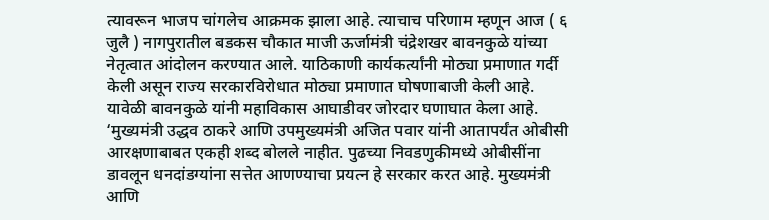त्यावरून भाजप चांगलेच आक्रमक झाला आहे. त्याचाच परिणाम म्हणून आज ( ६ जुलै ) नागपुरातील बडकस चौकात माजी ऊर्जामंत्री चंद्रेशखर बावनकुळे यांच्या नेतृत्वात आंदोलन करण्यात आले. याठिकाणी कार्यकर्त्यांनी मोठ्या प्रमाणात गर्दी केली असून राज्य सरकारविरोधात मोठ्या प्रमाणात घोषणाबाजी केली आहे.
यावेळी बावनकुळे यांनी महाविकास आघाडीवर जोरदार घणाघात केला आहे. ‘मुख्यमंत्री उद्धव ठाकरे आणि उपमुख्यमंत्री अजित पवार यांनी आतापर्यंत ओबीसी आरक्षणाबाबत एकही शब्द बोलले नाहीत. पुढच्या निवडणुकीमध्ये ओबीसींना डावलून धनदांडग्यांना सत्तेत आणण्याचा प्रयत्न हे सरकार करत आहे. मुख्यमंत्री आणि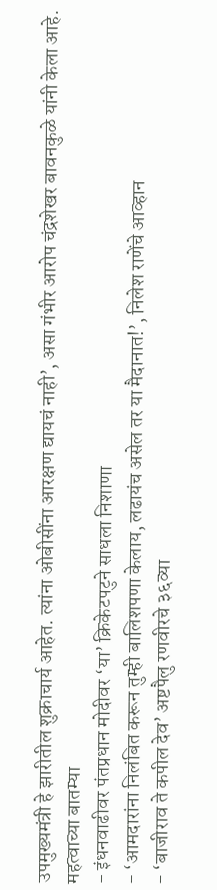उपमुख्यमंत्री हे झारीतील शुक्राचार्य आहेत. त्यांना ओबीसींना आरक्षण द्यायचं नाही’, असा गंभीर आरोप चंद्रशेखर बावनकुळे यांनी केला आहे.
महत्वाच्या बातम्या
- इंधनवाढीवर पंतप्रधान मोदीवर ‘या’ क्रिकेटपटुने साधला निशाणा
- ‘आमदारांना निलंबित करून तुम्ही बालिशपणा केलाय, लढायंच असेल तर या मैदानात!’, निलेश राणेंचे आव्हान
- ‘बाजीराव ते कपील देव’ अष्टपैलु रणवीरचे ३६व्या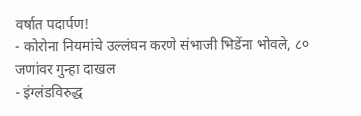वर्षात पदार्पण!
- कोरोना नियमांचे उल्लंघन करणे संभाजी भिडेंना भोवले, ८० जणांवर गुन्हा दाखल
- इंग्लंडविरुद्ध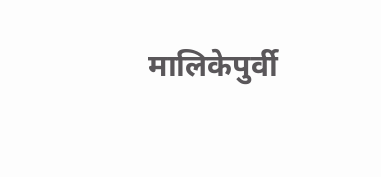मालिकेपुर्वी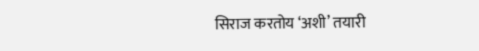सिराज करतोय ‘अशी’ तयारी